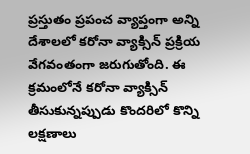ప్రస్తుతం ప్రపంచ వ్యాప్తంగా అన్ని దేశాలలో కరోనా వ్యాక్సిన్ ప్రక్రియ వేగవంతంగా జరుగుతోంది. ఈ క్రమంలోనే కరోనా వ్యాక్సిన్ తీసుకున్నప్పుడు కొందరిలో కొన్ని లక్షణాలు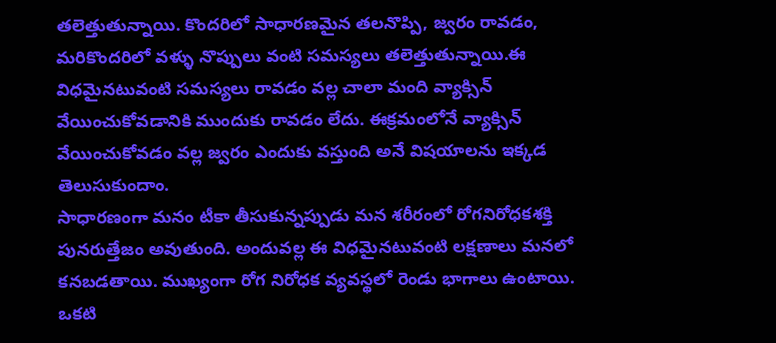తలెత్తుతున్నాయి. కొందరిలో సాధారణమైన తలనొప్పి, జ్వరం రావడం, మరికొందరిలో వళ్ళు నొప్పులు వంటి సమస్యలు తలెత్తుతున్నాయి.ఈ విధమైనటువంటి సమస్యలు రావడం వల్ల చాలా మంది వ్యాక్సిన్ వేయించుకోవడానికి ముందుకు రావడం లేదు. ఈక్రమంలోనే వ్యాక్సిన్ వేయించుకోవడం వల్ల జ్వరం ఎందుకు వస్తుంది అనే విషయాలను ఇక్కడ తెలుసుకుందాం.
సాధారణంగా మనం టీకా తీసుకున్నప్పుడు మన శరీరంలో రోగనిరోధకశక్తి పునరుత్తేజం అవుతుంది. అందువల్ల ఈ విధమైనటువంటి లక్షణాలు మనలో కనబడతాయి. ముఖ్యంగా రోగ నిరోధక వ్యవస్థలో రెండు భాగాలు ఉంటాయి. ఒకటి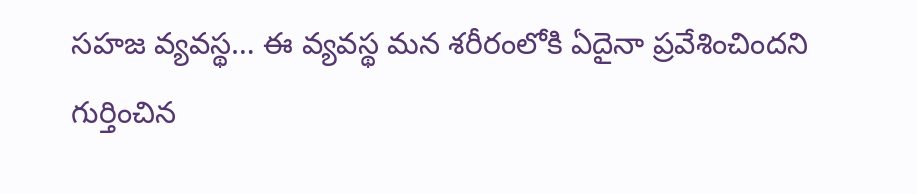సహజ వ్యవస్థ… ఈ వ్యవస్థ మన శరీరంలోకి ఏదైనా ప్రవేశించిందని గుర్తించిన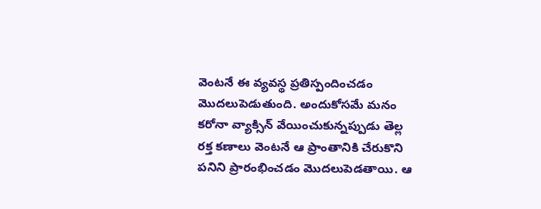వెంటనే ఈ వ్యవస్థ ప్రతిస్పందించడం మొదలుపెడుతుంది. అందుకోసమే మనం కరోనా వ్యాక్సిన్ వేయించుకున్నప్పుడు తెల్ల రక్త కణాలు వెంటనే ఆ ప్రాంతానికి చేరుకొని పనిని ప్రారంభించడం మొదలుపెడతాయి. ఆ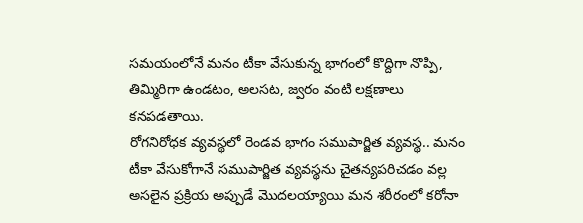సమయంలోనే మనం టీకా వేసుకున్న భాగంలో కొద్దిగా నొప్పి, తిమ్మిరిగా ఉండటం, అలసట, జ్వరం వంటి లక్షణాలు కనపడతాయి.
రోగనిరోధక వ్యవస్థలో రెండవ భాగం సముపార్జిత వ్యవస్థ.. మనం టీకా వేసుకోగానే సముపార్జిత వ్యవస్థను చైతన్యపరిచడం వల్ల అసలైన ప్రక్రియ అప్పుడే మొదలయ్యాయి మన శరీరంలో కరోనా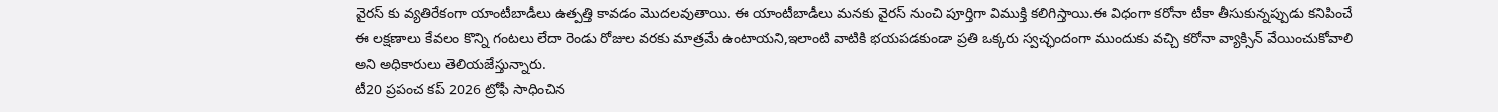వైరస్ కు వ్యతిరేకంగా యాంటీబాడీలు ఉత్పత్తి కావడం మొదలవుతాయి. ఈ యాంటీబాడీలు మనకు వైరస్ నుంచి పూర్తిగా విముక్తి కలిగిస్తాయి.ఈ విధంగా కరోనా టీకా తీసుకున్నప్పుడు కనిపించే ఈ లక్షణాలు కేవలం కొన్ని గంటలు లేదా రెండు రోజుల వరకు మాత్రమే ఉంటాయని,ఇలాంటి వాటికి భయపడకుండా ప్రతి ఒక్కరు స్వచ్ఛందంగా ముందుకు వచ్చి కరోనా వ్యాక్సిన్ వేయించుకోవాలి అని అధికారులు తెలియజేస్తున్నారు.
టీ20 ప్రపంచ కప్ 2026 ట్రోఫీ సాధించిన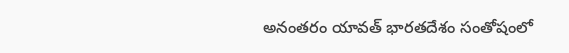అనంతరం యావత్ భారతదేశం సంతోషంలో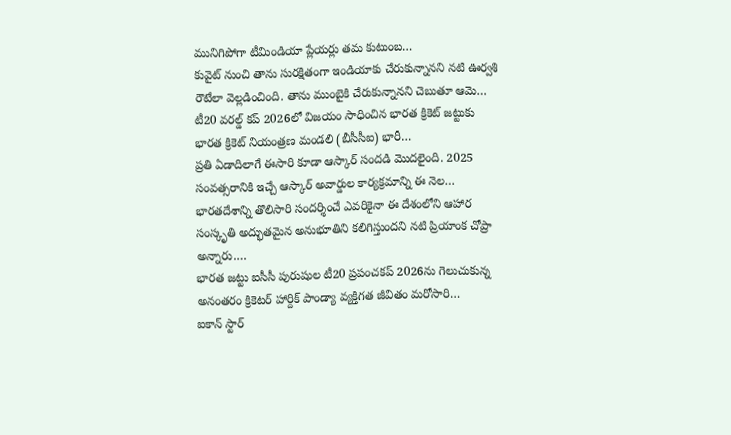మునిగిపోగా టీమిండియా ప్లేయర్లు తమ కుటుంబ…
కువైట్ నుంచి తాను సురక్షితంగా ఇండియాకు చేరుకున్నానని నటి ఊర్వశి రౌటేలా వెల్లడించింది. తాను ముంబైకి చేరుకున్నానని చెబుతూ ఆమె…
టీ20 వరల్డ్ కప్ 2026లో విజయం సాధించిన భారత క్రికెట్ జట్టుకు భారత క్రికెట్ నియంత్రణ మండలి (బీసీసీఐ) భారీ…
ప్రతి ఏడాదిలాగే ఈసారి కూడా ఆస్కార్ సందడి మొదలైంది. 2025 సంవత్సరానికి ఇచ్చే ఆస్కార్ అవార్డుల కార్యక్రమాన్ని ఈ నెల…
భారతదేశాన్ని తొలిసారి సందర్శించే ఎవరికైనా ఈ దేశంలోని ఆహార సంస్కృతి అద్భుతమైన అనుభూతిని కలిగిస్తుందని నటి ప్రియాంక చోప్రా అన్నారు.…
భారత జట్టు ఐసీసీ పురుషుల టీ20 ప్రపంచకప్ 2026ను గెలుచుకున్న అనంతరం క్రికెటర్ హార్దిక్ పాండ్యా వ్యక్తిగత జీవితం మరోసారి…
ఐకాన్ స్టార్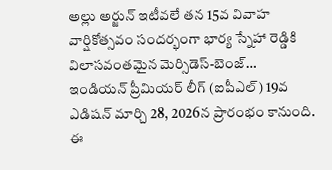అల్లు అర్జున్ ఇటీవలే తన 15వ వివాహ వార్షికోత్సవం సందర్భంగా భార్య స్నేహా రెడ్డికి విలాసవంతమైన మెర్సిడెస్-బెంజ్…
ఇండియన్ ప్రీమియర్ లీగ్ (ఐపీఎల్) 19వ ఎడిషన్ మార్చి 28, 2026న ప్రారంభం కానుంది. ఈ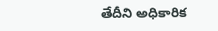తేదీని అధికారిక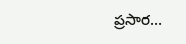ప్రసార…